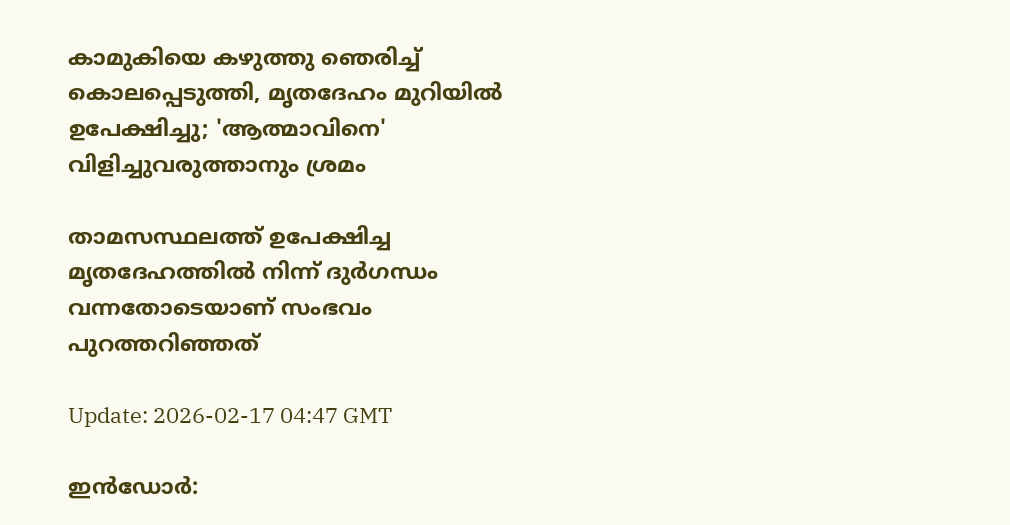കാമുകിയെ കഴുത്തു ഞെരിച്ച് കൊലപ്പെടുത്തി, മൃതദേഹം മുറിയില്‍ ഉപേക്ഷിച്ചു; 'ആത്മാവിനെ' വിളിച്ചുവരുത്താനും ശ്രമം

താമസസ്ഥലത്ത് ഉപേക്ഷിച്ച മൃതദേഹത്തില്‍ നിന്ന് ദുര്‍ഗന്ധം വന്നതോടെയാണ് സംഭവം പുറത്തറിഞ്ഞത്

Update: 2026-02-17 04:47 GMT

ഇന്‍ഡോര്‍: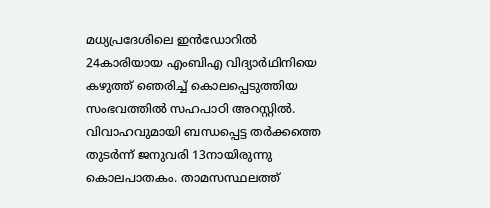മധ്യപ്രദേശിലെ ഇന്‍ഡോറില്‍ 24കാരിയായ എംബിഎ വിദ്യാര്‍ഥിനിയെ കഴുത്ത് ഞെരിച്ച് കൊലപ്പെടുത്തിയ സംഭവത്തില്‍ സഹപാഠി അറസ്റ്റില്‍. വിവാഹവുമായി ബന്ധപ്പെട്ട തര്‍ക്കത്തെ തുടര്‍ന്ന് ജനുവരി 13നായിരുന്നു കൊലപാതകം. താമസസ്ഥലത്ത്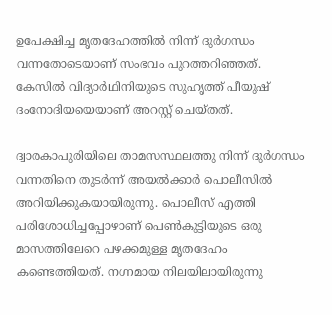ഉപേക്ഷിച്ച മൃതദേഹത്തില്‍ നിന്ന് ദുര്‍ഗന്ധം വന്നതോടെയാണ് സംഭവം പുറത്തറിഞ്ഞത്. കേസില്‍ വിദ്യാര്‍ഥിനിയുടെ സുഹൃത്ത് പീയുഷ് ദംനോദിയയെയാണ് അറസ്റ്റ് ചെയ്തത്.

ദ്വാരകാപുരിയിലെ താമസസ്ഥലത്തു നിന്ന് ദുര്‍ഗന്ധം വന്നതിനെ തുടര്‍ന്ന് അയല്‍ക്കാര്‍ പൊലീസില്‍ അറിയിക്കുകയായിരുന്നു. പൊലീസ് എത്തി പരിശോധിച്ചപ്പോഴാണ് പെണ്‍കുട്ടിയുടെ ഒരു മാസത്തിലേറെ പഴക്കമുള്ള മൃതദേഹം കണ്ടെത്തിയത്. നഗ്നമായ നിലയിലായിരുന്നു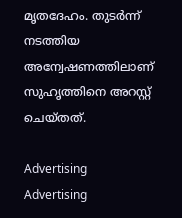മൃതദേഹം. തുടര്‍ന്ന് നടത്തിയ അന്വേഷണത്തിലാണ് സുഹൃത്തിനെ അറസ്റ്റ് ചെയ്തത്.

Advertising
Advertising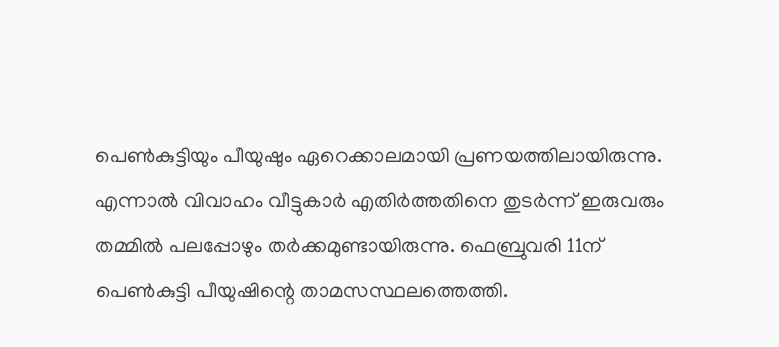പെണ്‍കുട്ടിയും പീയുഷും ഏറെക്കാലമായി പ്രണയത്തിലായിരുന്നു. എന്നാല്‍ വിവാഹം വീട്ടുകാര്‍ എതിര്‍ത്തതിനെ തുടര്‍ന്ന് ഇരുവരും തമ്മില്‍ പലപ്പോഴും തര്‍ക്കമുണ്ടായിരുന്നു. ഫെബ്രുവരി 11ന് പെണ്‍കുട്ടി പീയുഷിന്റെ താമസസ്ഥലത്തെത്തി.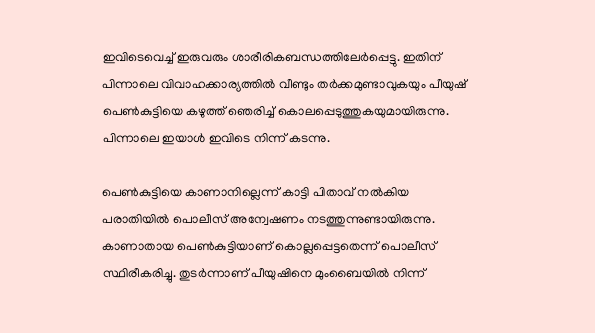ഇവിടെവെച്ച് ഇരുവരും ശാരീരികബന്ധത്തിലേര്‍പ്പെട്ടു. ഇതിന് പിന്നാലെ വിവാഹക്കാര്യത്തില്‍ വീണ്ടും തര്‍ക്കമുണ്ടാവുകയും പീയുഷ് പെണ്‍കുട്ടിയെ കഴുത്ത് ഞെരിച്ച് കൊലപ്പെടുത്തുകയുമായിരുന്നു. പിന്നാലെ ഇയാള്‍ ഇവിടെ നിന്ന് കടന്നു.

പെണ്‍കുട്ടിയെ കാണാനില്ലെന്ന് കാട്ടി പിതാവ് നല്‍കിയ പരാതിയില്‍ പൊലീസ് അന്വേഷണം നടത്തുന്നുണ്ടായിരുന്നു. കാണാതായ പെണ്‍കുട്ടിയാണ് കൊല്ലപ്പെട്ടതെന്ന് പൊലീസ് സ്ഥിരീകരിച്ചു. തുടര്‍ന്നാണ് പീയുഷിനെ മുംബൈയില്‍ നിന്ന്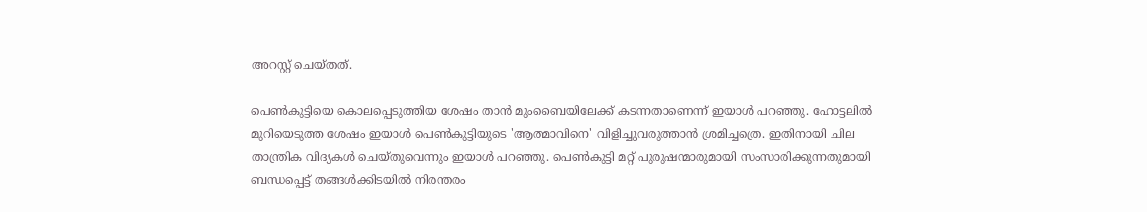അറസ്റ്റ് ചെയ്തത്.

പെണ്‍കുട്ടിയെ കൊലപ്പെടുത്തിയ ശേഷം താന്‍ മുംബൈയിലേക്ക് കടന്നതാണെന്ന് ഇയാള്‍ പറഞ്ഞു. ഹോട്ടലില്‍ മുറിയെടുത്ത ശേഷം ഇയാള്‍ പെണ്‍കുട്ടിയുടെ 'ആത്മാവിനെ' വിളിച്ചുവരുത്താന്‍ ശ്രമിച്ചത്രെ. ഇതിനായി ചില താന്ത്രിക വിദ്യകള്‍ ചെയ്തുവെന്നും ഇയാള്‍ പറഞ്ഞു. പെണ്‍കുട്ടി മറ്റ് പുരുഷന്മാരുമായി സംസാരിക്കുന്നതുമായി ബന്ധപ്പെട്ട് തങ്ങള്‍ക്കിടയില്‍ നിരന്തരം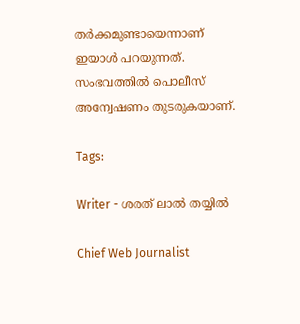തര്‍ക്കമുണ്ടായെന്നാണ് ഇയാള്‍ പറയുന്നത്. സംഭവത്തില്‍ പൊലീസ് അന്വേഷണം തുടരുകയാണ്.

Tags:

Writer - ശരത് ലാൽ തയ്യിൽ

Chief Web Journalist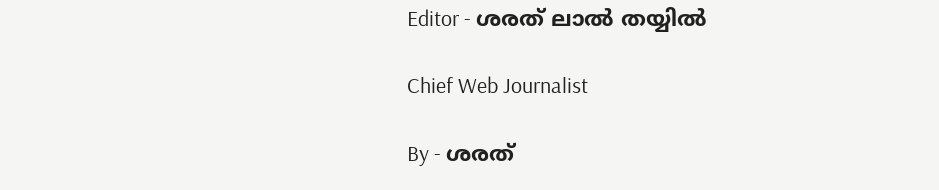Editor - ശരത് ലാൽ തയ്യിൽ

Chief Web Journalist

By - ശരത്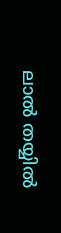ലാൽ തയ്യിൽ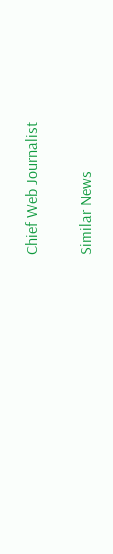Chief Web Journalist

Similar News